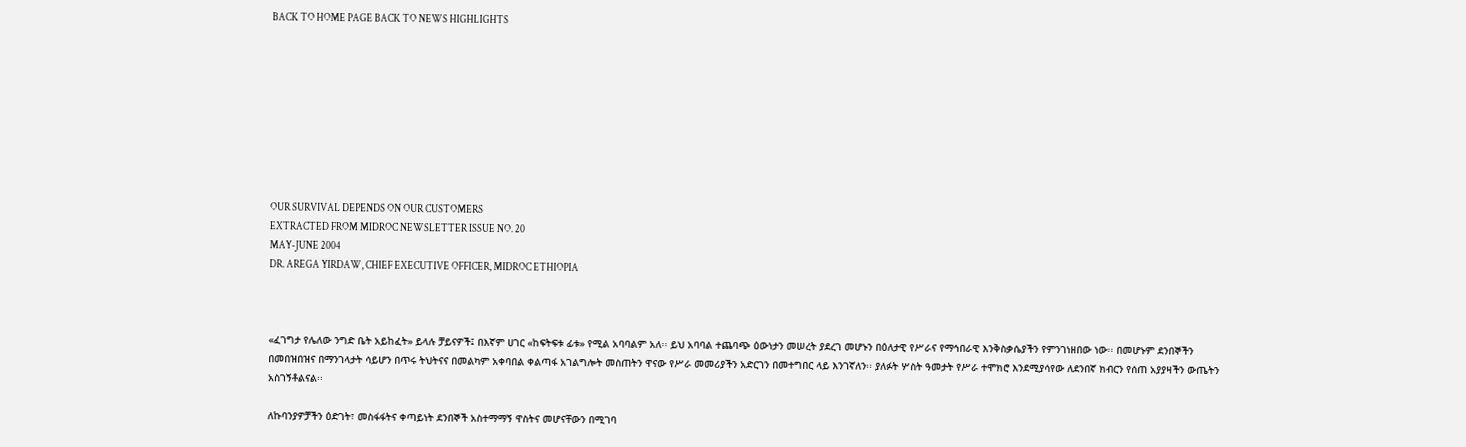BACK TO HOME PAGE BACK TO NEWS HIGHLIGHTS









OUR SURVIVAL DEPENDS ON OUR CUSTOMERS
EXTRACTED FROM MIDROC NEWSLETTER ISSUE NO. 20
MAY-JUNE 2004
DR. AREGA YIRDAW, CHIEF EXECUTIVE OFFICER, MIDROC ETHIOPIA



«ፈገግታ የሌለው ንግድ ቤት አይከፈት» ይላሉ ቻይናዎች፤ በእኛም ሀገር «ከፍትፍቱ ፊቱ» የሚል አባባልም አለ፡፡ ይህ አባባል ተጨባጭ ዕውነታን መሠረት ያደረገ መሆኑን በዕለታዊ የሥራና የማኅበራዊ እንቅስቃሴያችን የምንገነዘበው ነው፡፡ በመሆኑም ደንበኞችን በመበዝበዝና በማንገላታት ሳይሆን በጥሩ ትህትናና በመልካም አቀባበል ቀልጣፋ አገልግሎት መስጠትን ዋናው የሥራ መመሪያችን አድርገን በመተግበር ላይ እንገኛለን፡፡ ያለፉት ሦስት ዓመታት የሥራ ተሞክሮ እንደሚያሳየው ለደንበኛ ክብርን የሰጠ አያያዛችን ውጤትን አስገኝቶልናል፡፡

ለኩባንያዎቻችን ዕድገት፣ መስፋፋትና ቀጣይነት ደንበኞች አስተማማኝ ዋስትና መሆናቸውን በሚገባ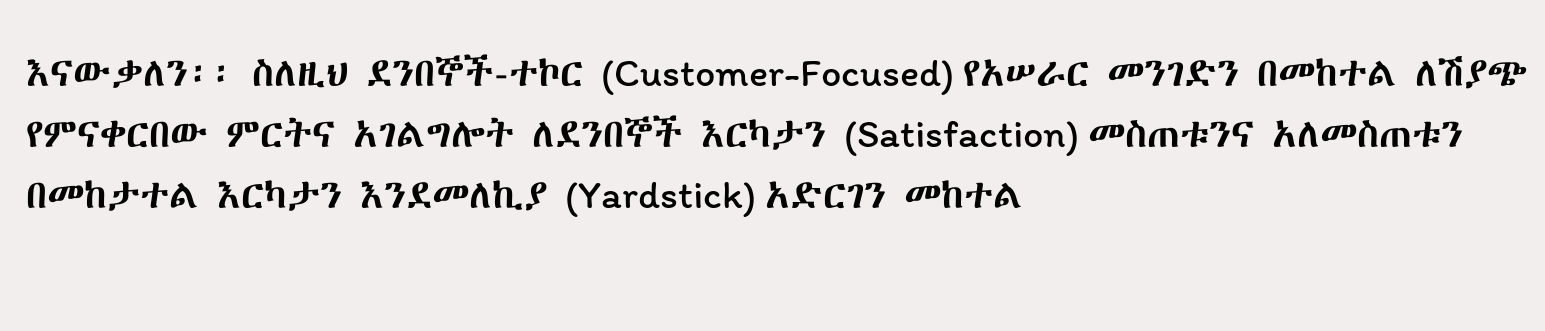እናውቃለን፡፡ ስለዚህ ደንበኞች-ተኮር (Customer-Focused) የአሠራር መንገድን በመከተል ለሽያጭ የምናቀርበው ምርትና አገልግሎት ለደንበኞች እርካታን (Satisfaction) መስጠቱንና አለመስጠቱን በመከታተል እርካታን እንደመለኪያ (Yardstick) አድርገን መከተል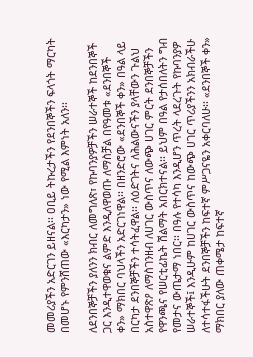መመሪያችን አድርገን ይዘናል፡፡ ዐቢይ ትኩረታችን የደንበኞችን ፍላጎት ማርካት በመሆኑ የምንሸጠው «እርካታን» ነው የሚል እምነት አለን፡፡

ለደንበኞቻችን ያለንን ክብር ለመግለጽ፣ የኩባንያዎቻችን ሠራተኞች ከደንበኞች ጋር እንዲተዋወቁና ልምድ እንዲለዋወጡ ለማስቻል በየዓመቱ «ደንበኞች ቀን» ማክበር ባህላችን አድርገነዋል፡፡ በዘንድሮው «ደንበኞች ቀን» በዓል ላይ በርካታ ደንበኞቻችን ተሳትፈዋል፡፡ ለዕድገትና ለሕልውናችን ያላቸውን ጉልህ አስተዋጽዖ ለማስገንዘብ ለሀገር ውስጥና ለውጭ ሀገር ምርት ደንበኞቻችን የዋንጫና የሠርቲፊኬት ሽልማት አበርክተናል፡፡ ይህም በዓል የታሰበለትን ግብ የመታና ውጤታማ ነበር፡፡ በዓሉ የተሳካ እንዲሆን ጥረት ላደረጉት የኩባንያዎ ሠራተኞች፤ እንዲሁም ከሀገር ውስጥና ከውጭ ሀገር ጥሪያችንን አክብራችሁ ለተሳተፋችሁት ደንበኞቻችን ከፍተኛ ምሥጋናዬን አቀርባለሁ፡፡ «ደንበኞች ቀን» ማክበር ያለው ጠቀሜታ ከፍተኛ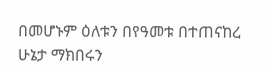በመሆኑም ዕለቱን በየዓመቱ በተጠናከረ ሁኔታ ማክበሩን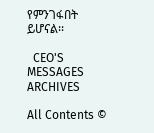የምንገፋበት ይሆናል፡፡

  CEO'S MESSAGES ARCHIVES

All Contents ©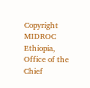Copyright MIDROC Ethiopia, Office of the Chief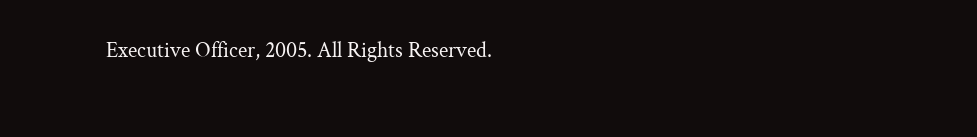Executive Officer, 2005. All Rights Reserved.